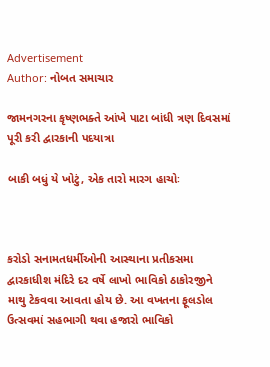Advertisement
Author: નોબત સમાચાર

જામનગરના કૃષ્ણભક્તે આંખે પાટા બાંધી ત્રણ દિવસમાં પૂરી કરી દ્વારકાની પદયાત્રા

બાકી બધું યે ખોટું, એક તારો મારગ હાચોઃ



કરોડો સનામતધર્મીઓની આસ્થાના પ્રતીકસમા દ્વારકાધીશ મંદિરે દર વર્ષે લાખો ભાવિકો ઠાકોરજીને માથુ ટેકવવા આવતા હોય છે. આ વખતના ફૂલડોલ ઉત્સવમાં સહભાગી થવા હજારો ભાવિકો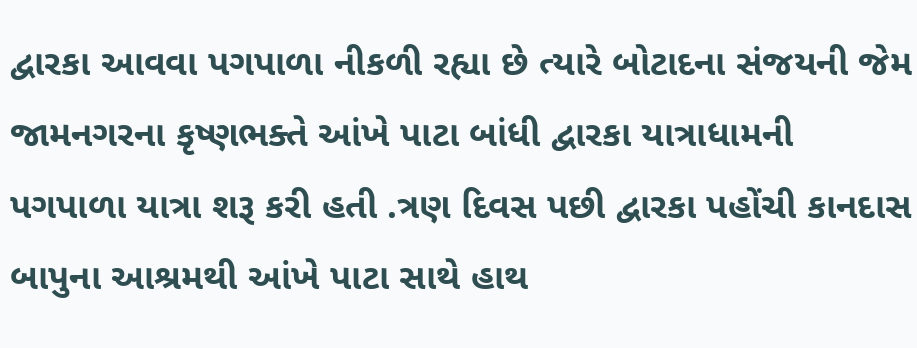દ્વારકા આવવા પગપાળા નીકળી રહ્યા છે ત્યારે બોટાદના સંજયની જેમ જામનગરના કૃષ્ણભક્તે આંખે પાટા બાંધી દ્વારકા યાત્રાધામની પગપાળા યાત્રા શરૂ કરી હતી .ત્રણ દિવસ પછી દ્વારકા પહોંચી કાનદાસ બાપુના આશ્રમથી આંખે પાટા સાથે હાથ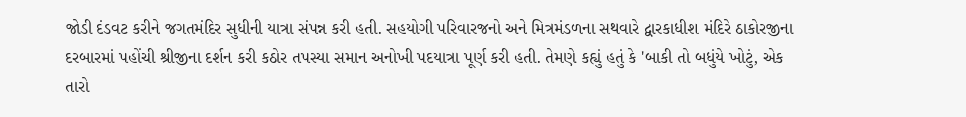જોડી દંડવટ કરીને જગતમંદિર સુધીની યાત્રા સંપન્ન કરી હતી. સહયોગી પરિવારજનો અને મિત્રમંડળના સથવારે દ્વારકાધીશ મંદિરે ઠાકોરજીના દરબારમાં પહોંચી શ્રીજીના દર્શન કરી કઠોર તપસ્યા સમાન અનોખી પદયાત્રા પૂર્ણ કરી હતી. તેમણે કહ્યું હતું કે 'બાકી તો બધુંયે ખોટું, એક તારો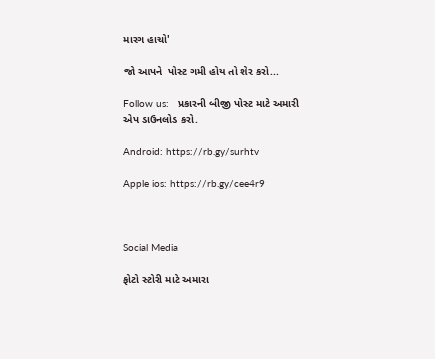મારગ હાચો'

જો આપને  પોસ્ટ ગમી હોય તો શેર કરો...

Follow us:   પ્રકારની બીજી પોસ્ટ માટે અમારી એપ ડાઉનલોડ કરો.

Android: https://rb.gy/surhtv

Apple ios: https://rb.gy/cee4r9



Social Media

ફોટો સ્ટોરી માટે અમારા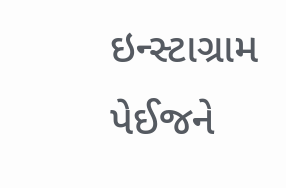ઇન્સ્ટાગ્રામ પેઈજને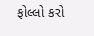ફોલ્લો કરો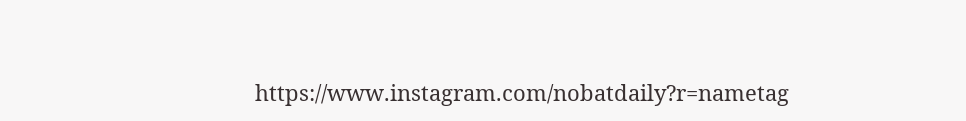https://www.instagram.com/nobatdaily?r=nametag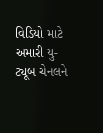વિડિયો માટે અમારી યુ-ટ્યૂબ ચેનલને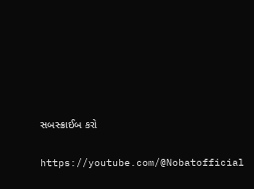સબસ્ક્રાઈબ કરો

https://youtube.com/@Nobatofficial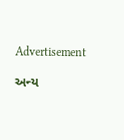Advertisement

અન્ય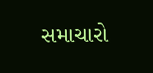સમાચારો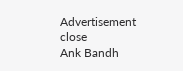Advertisement
close
Ank Bandh